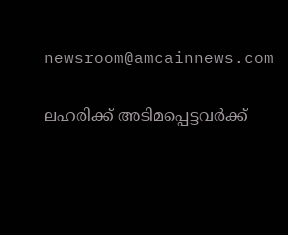newsroom@amcainnews.com

ലഹരിക്ക് അടിമപ്പെട്ടവർക്ക്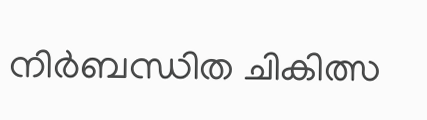നിർബന്ധിത ചികിത്സ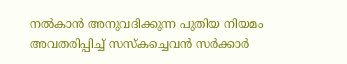നൽകാൻ അനുവദിക്കുന്ന പുതിയ നിയമം അവതരിപ്പിച്ച് സസ്‌കച്ചെവൻ സർക്കാർ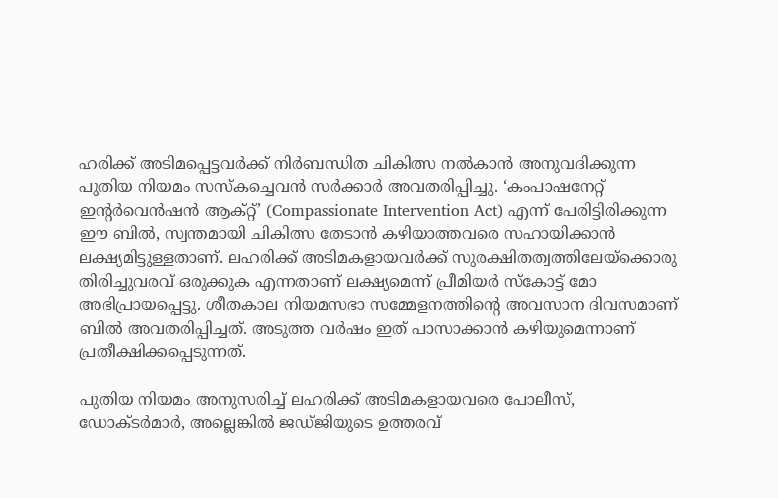ഹരിക്ക് അടിമപ്പെട്ടവർക്ക് നിർബന്ധിത ചികിത്സ നൽകാൻ അനുവദിക്കുന്ന പുതിയ നിയമം സസ്‌കച്ചെവൻ സർക്കാർ അവതരിപ്പിച്ചു. ‘കംപാഷനേറ്റ് ഇൻ്റർവെൻഷൻ ആക്റ്റ്’ (Compassionate Intervention Act) എന്ന് പേരിട്ടിരിക്കുന്ന ഈ ബിൽ, സ്വന്തമായി ചികിത്സ തേടാൻ കഴിയാത്തവരെ സഹായിക്കാൻ ലക്ഷ്യമിട്ടുള്ളതാണ്. ലഹരിക്ക് അടിമകളായവർക്ക് സുരക്ഷിതത്വത്തിലേയ്ക്കൊരു തിരിച്ചുവരവ് ഒരുക്കുക എന്നതാണ് ലക്ഷ്യമെന്ന് പ്രീമിയർ സ്കോട്ട് മോ അഭിപ്രായപ്പെട്ടു. ശീതകാല നിയമസഭാ സമ്മേളനത്തിൻ്റെ അവസാന ദിവസമാണ് ബിൽ അവതരിപ്പിച്ചത്. അടുത്ത വർഷം ഇത് പാസാക്കാൻ കഴിയുമെന്നാണ് പ്രതീക്ഷിക്കപ്പെടുന്നത്.

പുതിയ നിയമം അനുസരിച്ച് ലഹരിക്ക് അടിമകളായവരെ പോലീസ്, ഡോക്ടർമാർ, അല്ലെങ്കിൽ ജഡ്ജിയുടെ ഉത്തരവ്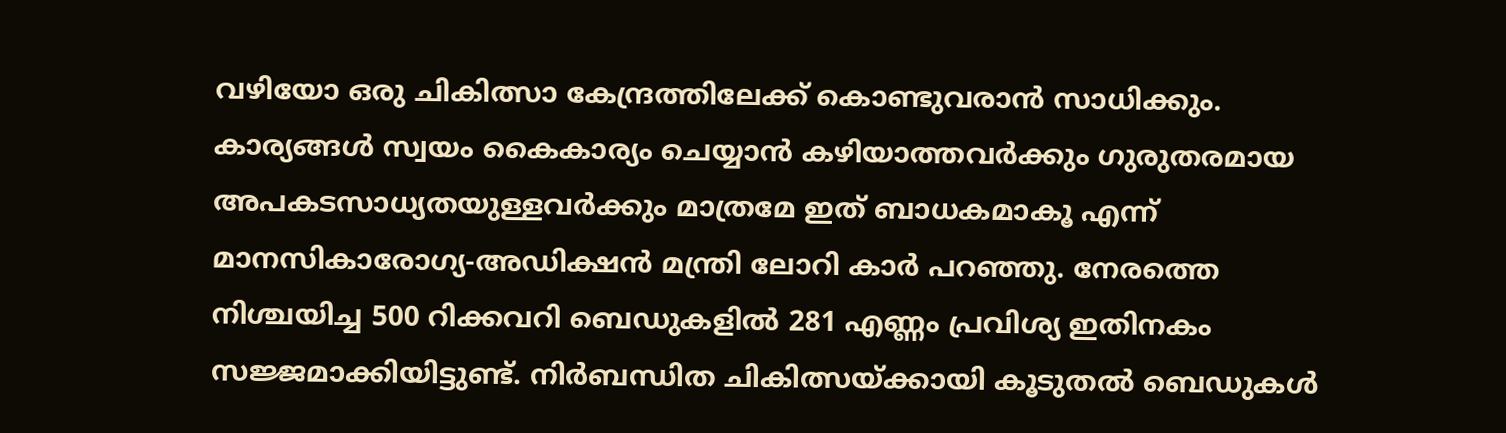വഴിയോ ഒരു ചികിത്സാ കേന്ദ്രത്തിലേക്ക് കൊണ്ടുവരാൻ സാധിക്കും. കാര്യങ്ങൾ സ്വയം കൈകാര്യം ചെയ്യാൻ കഴിയാത്തവർക്കും ഗുരുതരമായ അപകടസാധ്യതയുള്ളവർക്കും മാത്രമേ ഇത് ബാധകമാകൂ എന്ന് മാനസികാരോഗ്യ-അഡിക്ഷൻ മന്ത്രി ലോറി കാർ പറഞ്ഞു. നേരത്തെ നിശ്ചയിച്ച 500 റിക്കവറി ബെഡുകളിൽ 281 എണ്ണം പ്രവിശ്യ ഇതിനകം സജ്ജമാക്കിയിട്ടുണ്ട്. നിർബന്ധിത ചികിത്സയ്ക്കായി കൂടുതൽ ബെഡുകൾ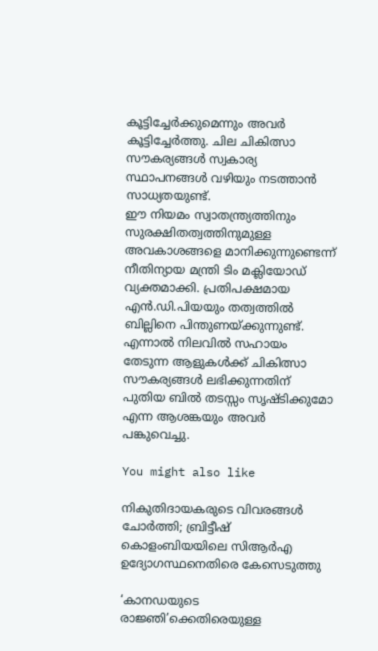കൂട്ടിച്ചേർക്കുമെന്നും അവർ കൂട്ടിച്ചേർത്തു. ചില ചികിത്സാ സൗകര്യങ്ങൾ സ്വകാര്യ സ്ഥാപനങ്ങൾ വഴിയും നടത്താൻ സാധ്യതയുണ്ട്.
ഈ നിയമം സ്വാതന്ത്ര്യത്തിനും സുരക്ഷിതത്വത്തിനുമുള്ള അവകാശങ്ങളെ മാനിക്കുന്നുണ്ടെന്ന് നീതിന്യായ മന്ത്രി ടിം മക്ലിയോഡ് വ്യക്തമാക്കി. പ്രതിപക്ഷമായ എൻ.ഡി.പിയയും തത്വത്തിൽ ബില്ലിനെ പിന്തുണയ്ക്കുന്നുണ്ട്. എന്നാൽ നിലവിൽ സഹായം തേടുന്ന ആളുകൾക്ക് ചികിത്സാ സൗകര്യങ്ങൾ ലഭിക്കുന്നതിന് പുതിയ ബിൽ തടസ്സം സൃഷ്ടിക്കുമോ എന്ന ആശങ്കയും അവർ പങ്കുവെച്ചു.

You might also like

നികുതിദായകരുടെ വിവരങ്ങൾ ചോർത്തി; ബ്രിട്ടീഷ് കൊളംബിയയിലെ സിആർഎ ഉദ്യോഗസ്ഥനെതിരെ കേസെടുത്തു

‘കാനഡയുടെ രാജ്ഞി’ക്കെതിരെയുള്ള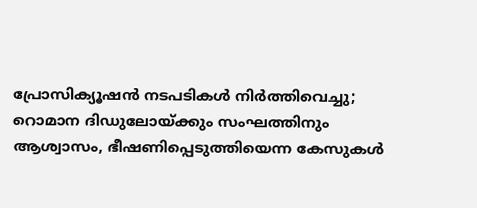പ്രോസിക്യൂഷൻ നടപടികൾ നിർത്തിവെച്ചു; റൊമാന ദിഡുലോയ്ക്കും സംഘത്തിനും ആശ്വാസം, ഭീഷണിപ്പെടുത്തിയെന്ന കേസുകൾ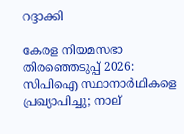റദ്ദാക്കി

കേരള നിയമസഭാ തിരഞ്ഞെടുപ്പ് 2026: സിപിഐ സ്ഥാനാർഥികളെ പ്രഖ്യാപിച്ചു; നാല്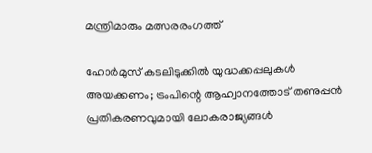മന്ത്രിമാരും മത്സരരംഗത്ത്

ഹോർമുസ് കടലിടുക്കിൽ യുദ്ധക്കപ്പലുകൾ അയക്കണം; ട്രംപിന്റെ ആഹ്വാനത്തോട് തണുപ്പൻ പ്രതികരണവുമായി ലോകരാജ്യങ്ങൾ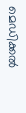മെഡിക്കൽ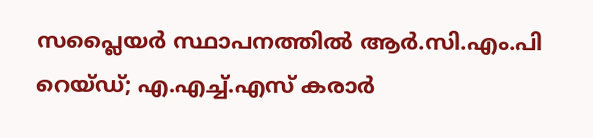സപ്ലൈയർ സ്ഥാപനത്തിൽ ആർ.സി.എം.പി റെയ്ഡ്; എ.എച്ച്.എസ് കരാർ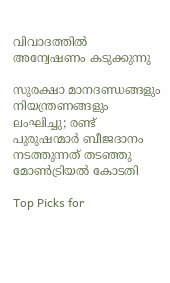വിവാദത്തിൽ അന്വേഷണം കടുക്കുന്നു

സുരക്ഷാ മാനദണ്ഡങ്ങളും നിയന്ത്രണങ്ങളും ലംഘിച്ചു; രണ്ട് പുരുഷന്മാർ ബീജദാനം നടത്തുന്നത് തടഞ്ഞു മോൺട്രിയൽ കോടതി

Top Picks for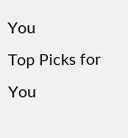You
Top Picks for You